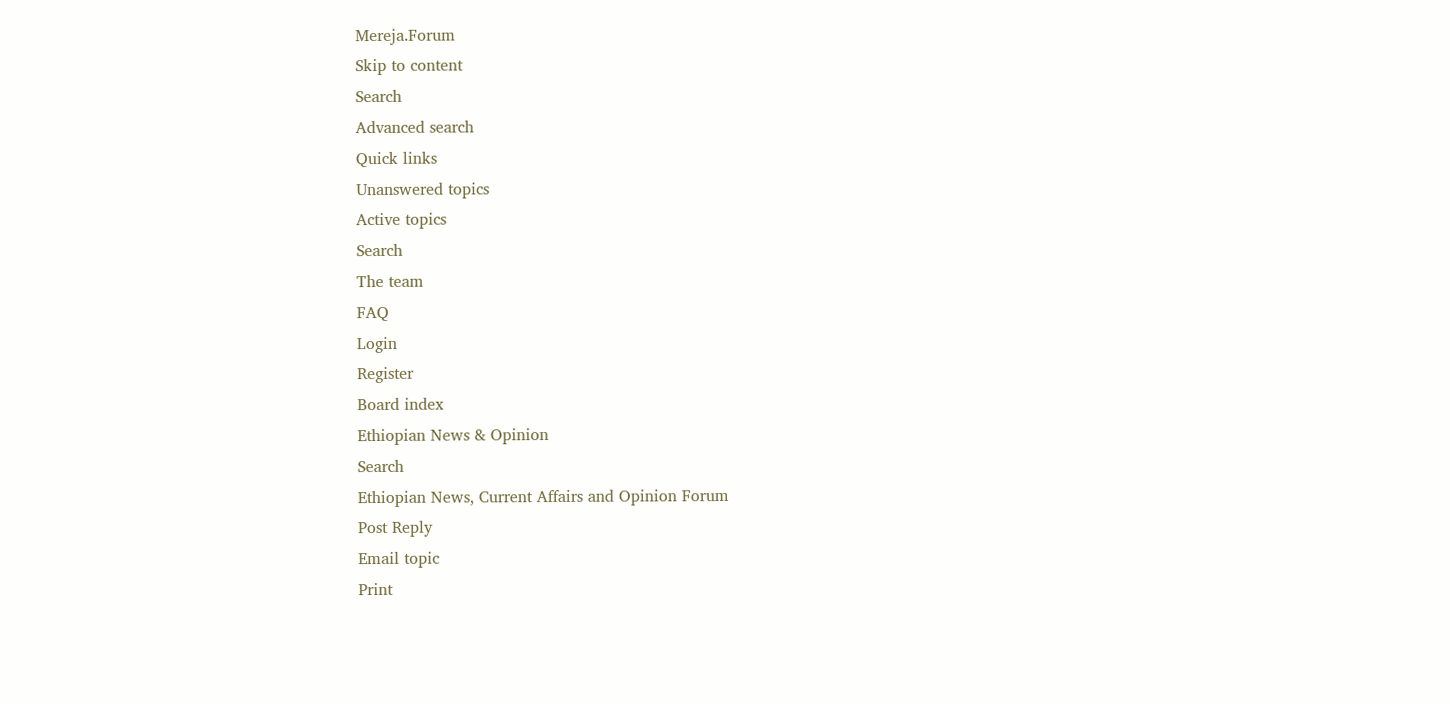Mereja.Forum
Skip to content
Search
Advanced search
Quick links
Unanswered topics
Active topics
Search
The team
FAQ
Login
Register
Board index
Ethiopian News & Opinion
Search
Ethiopian News, Current Affairs and Opinion Forum
Post Reply
Email topic
Print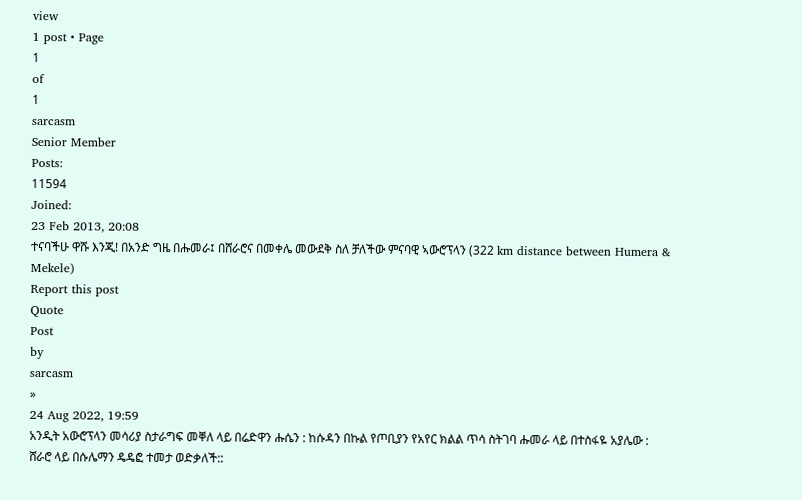view
1 post • Page
1
of
1
sarcasm
Senior Member
Posts:
11594
Joined:
23 Feb 2013, 20:08
ተናባችሁ ዋሹ እንጂ! በአንድ ግዜ በሑመራ፤ በሸራሮና በመቀሌ መውደቅ ስለ ቻለችው ምናባዊ ኣውሮፕላን (322 km distance between Humera & Mekele)
Report this post
Quote
Post
by
sarcasm
»
24 Aug 2022, 19:59
አንዲት አውሮፕላን መሳሪያ ስታራግፍ መቐለ ላይ በሬድዋን ሑሴን : ከሱዳን በኩል የጦቢያን የአየር ክልል ጥሳ ስትገባ ሑመራ ላይ በተስፋዬ አያሌው : ሸራሮ ላይ በሱሌማን ዴዴፎ ተመታ ወድቃለች::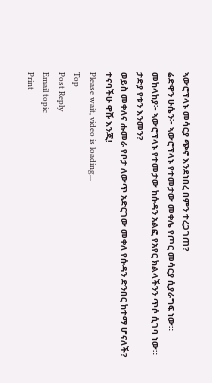ኣውሮፕላኑ መሳርያ ጭኖ እንደነበረ በምን ተረጋገጠ?
ሬድዋን ሁሴን፦ ኣውሮፕላኑ የተመታው መቀሌ የጦር መሳርያ ሲያራግፍ ነው።
መከላከያ፦ ኣውሮፕላኑ የተመታው ከሱዳን አልፎ የአየር ክልላችንን ጥሶ ሲገባ ነው።
ታድያ የቱን እንመን?
ወይስ መቀለና ሑመራ የቦታ ለውጥ አድርገው መቀለ የሱዳን ድንበር ከተማ ሆናለች?
ተናባችሁ ዋሹ እንጂ!
Please wait, video is loading...
Top
Post Reply
Email topic
Print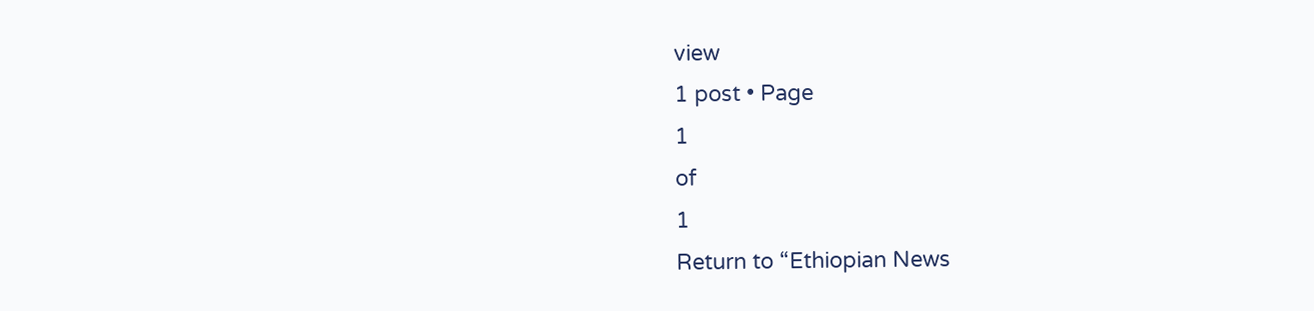view
1 post • Page
1
of
1
Return to “Ethiopian News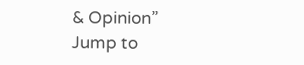& Opinion”
Jump to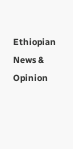Ethiopian News & Opinion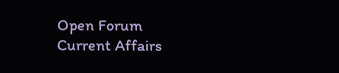Open Forum
Current Affairs